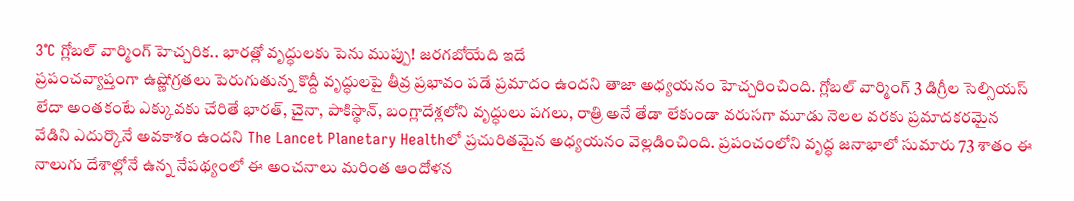3°C గ్లోబల్ వార్మింగ్ హెచ్చరిక.. భారత్లో వృద్ధులకు పెను ముప్పు! జరగబోయేది ఇదే
ప్రపంచవ్యాప్తంగా ఉష్ణోగ్రతలు పెరుగుతున్న కొద్దీ వృద్ధులపై తీవ్ర ప్రభావం పడే ప్రమాదం ఉందని తాజా అధ్యయనం హెచ్చరించింది. గ్లోబల్ వార్మింగ్ 3 డిగ్రీల సెల్సియస్ లేదా అంతకంటే ఎక్కువకు చేరితే భారత్, చైనా, పాకిస్థాన్, బంగ్లాదేశ్లలోని వృద్ధులు పగలు, రాత్రి అనే తేడా లేకుండా వరుసగా మూడు నెలల వరకు ప్రమాదకరమైన వేడిని ఎదుర్కొనే అవకాశం ఉందని The Lancet Planetary Healthలో ప్రచురితమైన అధ్యయనం వెల్లడించింది. ప్రపంచంలోని వృద్ధ జనాభాలో సుమారు 73 శాతం ఈ నాలుగు దేశాల్లోనే ఉన్న నేపథ్యంలో ఈ అంచనాలు మరింత ఆందోళన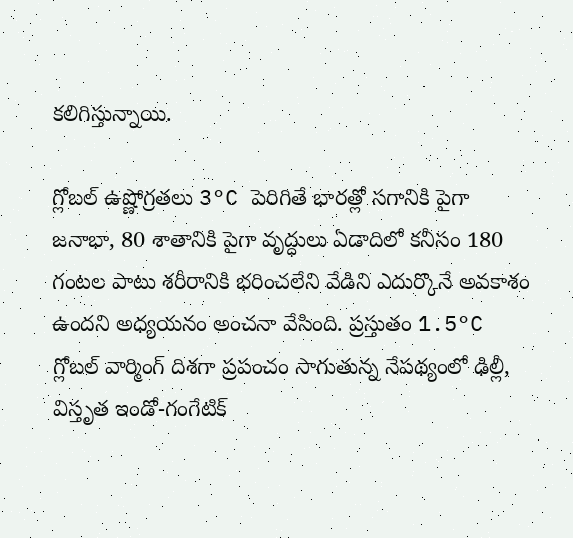కలిగిస్తున్నాయి.

గ్లోబల్ ఉష్ణోగ్రతలు 3°C పెరిగితే భారత్లో సగానికి పైగా జనాభా, 80 శాతానికి పైగా వృద్ధులు ఏడాదిలో కనీసం 180 గంటల పాటు శరీరానికి భరించలేని వేడిని ఎదుర్కొనే అవకాశం ఉందని అధ్యయనం అంచనా వేసింది. ప్రస్తుతం 1.5°C గ్లోబల్ వార్మింగ్ దిశగా ప్రపంచం సాగుతున్న నేపథ్యంలో ఢిల్లీ, విస్తృత ఇండో-గంగేటిక్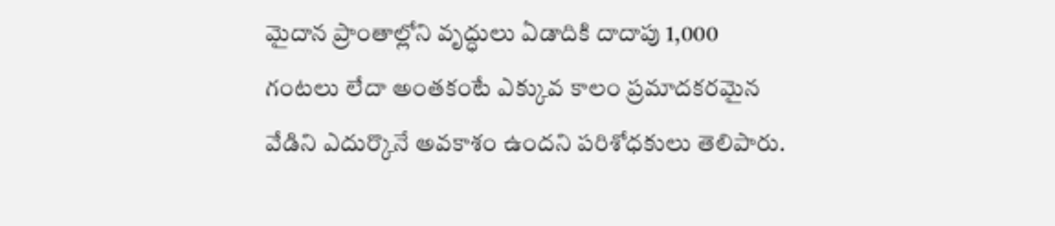మైదాన ప్రాంతాల్లోని వృద్ధులు ఏడాదికి దాదాపు 1,000 గంటలు లేదా అంతకంటే ఎక్కువ కాలం ప్రమాదకరమైన వేడిని ఎదుర్కొనే అవకాశం ఉందని పరిశోధకులు తెలిపారు.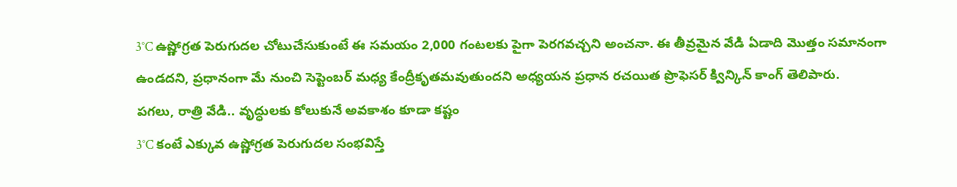3°C ఉష్ణోగ్రత పెరుగుదల చోటుచేసుకుంటే ఈ సమయం 2,000 గంటలకు పైగా పెరగవచ్చని అంచనా. ఈ తీవ్రమైన వేడి ఏడాది మొత్తం సమానంగా ఉండదని, ప్రధానంగా మే నుంచి సెప్టెంబర్ మధ్య కేంద్రీకృతమవుతుందని అధ్యయన ప్రధాన రచయిత ప్రొఫెసర్ క్విన్కిన్ కాంగ్ తెలిపారు.
పగలు, రాత్రి వేడి.. వృద్ధులకు కోలుకునే అవకాశం కూడా కష్టం
3°C కంటే ఎక్కువ ఉష్ణోగ్రత పెరుగుదల సంభవిస్తే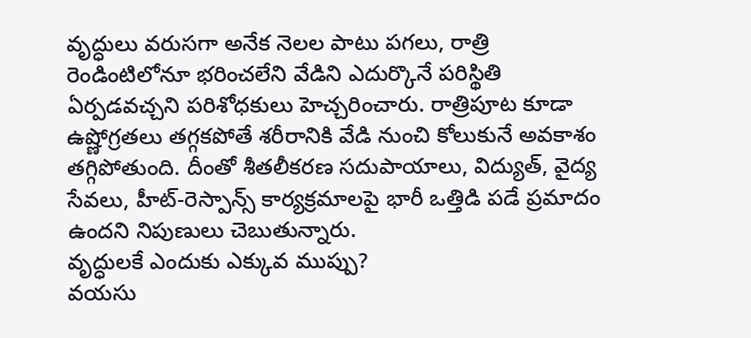వృద్ధులు వరుసగా అనేక నెలల పాటు పగలు, రాత్రి రెండింటిలోనూ భరించలేని వేడిని ఎదుర్కొనే పరిస్థితి ఏర్పడవచ్చని పరిశోధకులు హెచ్చరించారు. రాత్రిపూట కూడా ఉష్ణోగ్రతలు తగ్గకపోతే శరీరానికి వేడి నుంచి కోలుకునే అవకాశం తగ్గిపోతుంది. దీంతో శీతలీకరణ సదుపాయాలు, విద్యుత్, వైద్య సేవలు, హీట్-రెస్పాన్స్ కార్యక్రమాలపై భారీ ఒత్తిడి పడే ప్రమాదం ఉందని నిపుణులు చెబుతున్నారు.
వృద్ధులకే ఎందుకు ఎక్కువ ముప్పు?
వయసు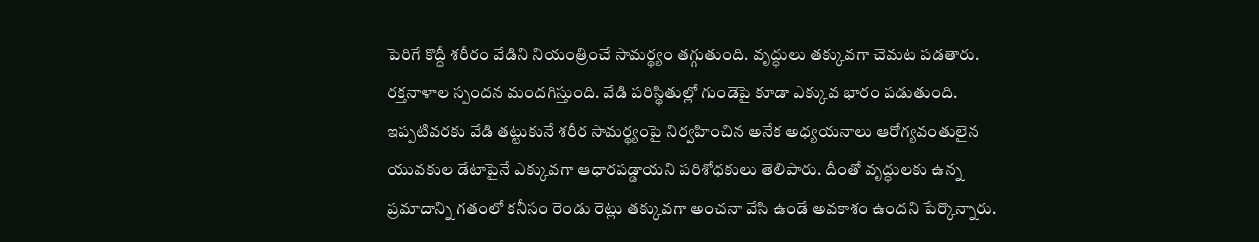పెరిగే కొద్దీ శరీరం వేడిని నియంత్రించే సామర్థ్యం తగ్గుతుంది. వృద్ధులు తక్కువగా చెమట పడతారు. రక్తనాళాల స్పందన మందగిస్తుంది. వేడి పరిస్థితుల్లో గుండెపై కూడా ఎక్కువ భారం పడుతుంది. ఇప్పటివరకు వేడి తట్టుకునే శరీర సామర్థ్యంపై నిర్వహించిన అనేక అధ్యయనాలు ఆరోగ్యవంతులైన యువకుల డేటాపైనే ఎక్కువగా ఆధారపడ్డాయని పరిశోధకులు తెలిపారు. దీంతో వృద్ధులకు ఉన్న ప్రమాదాన్ని గతంలో కనీసం రెండు రెట్లు తక్కువగా అంచనా వేసి ఉండే అవకాశం ఉందని పేర్కొన్నారు.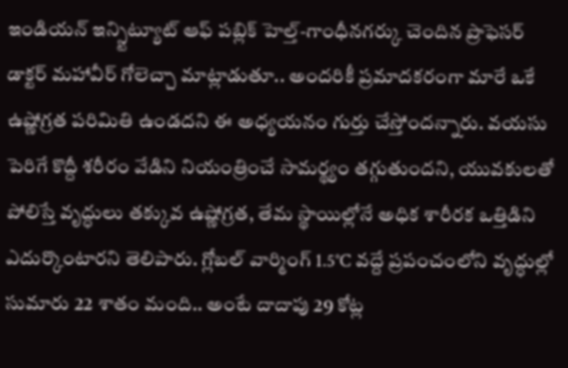ఇండియన్ ఇన్స్టిట్యూట్ ఆఫ్ పబ్లిక్ హెల్త్-గాంధీనగర్కు చెందిన ప్రొఫెసర్ డాక్టర్ మహావీర్ గోలెచ్చా మాట్లాడుతూ.. అందరికీ ప్రమాదకరంగా మారే ఒకే ఉష్ణోగ్రత పరిమితి ఉండదని ఈ అధ్యయనం గుర్తు చేస్తోందన్నారు. వయసు పెరిగే కొద్దీ శరీరం వేడిని నియంత్రించే సామర్థ్యం తగ్గుతుందని, యువకులతో పోలిస్తే వృద్ధులు తక్కువ ఉష్ణోగ్రత, తేమ స్థాయిల్లోనే అధిక శారీరక ఒత్తిడిని ఎదుర్కొంటారని తెలిపారు. గ్లోబల్ వార్మింగ్ 1.5°C వద్దే ప్రపంచంలోని వృద్ధుల్లో సుమారు 22 శాతం మంది.. అంటే దాదాపు 29 కోట్ల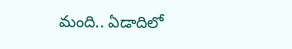మంది.. ఏడాదిలో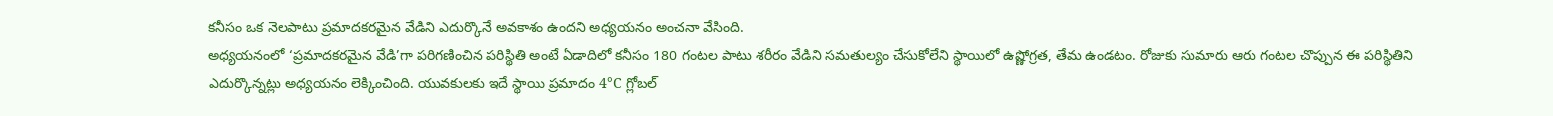కనీసం ఒక నెలపాటు ప్రమాదకరమైన వేడిని ఎదుర్కొనే అవకాశం ఉందని అధ్యయనం అంచనా వేసింది.
అధ్యయనంలో ‘ప్రమాదకరమైన వేడి’గా పరిగణించిన పరిస్థితి అంటే ఏడాదిలో కనీసం 180 గంటల పాటు శరీరం వేడిని సమతుల్యం చేసుకోలేని స్థాయిలో ఉష్ణోగ్రత, తేమ ఉండటం. రోజుకు సుమారు ఆరు గంటల చొప్పున ఈ పరిస్థితిని ఎదుర్కొన్నట్లు అధ్యయనం లెక్కించింది. యువకులకు ఇదే స్థాయి ప్రమాదం 4°C గ్లోబల్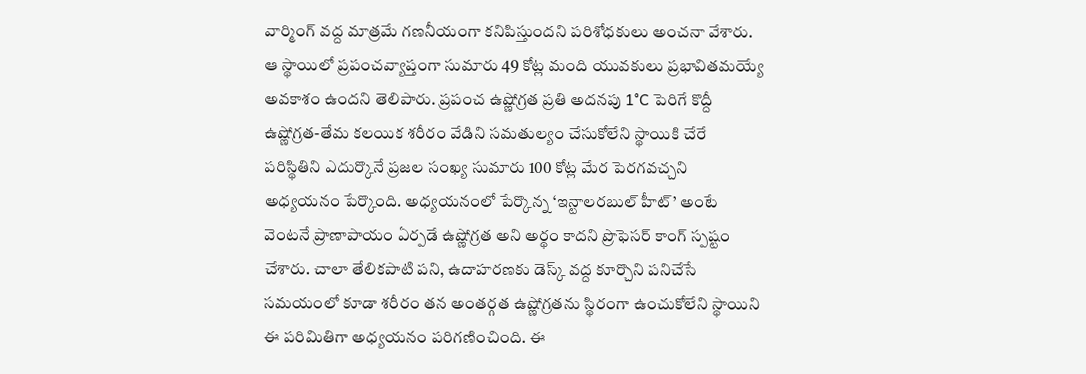వార్మింగ్ వద్ద మాత్రమే గణనీయంగా కనిపిస్తుందని పరిశోధకులు అంచనా వేశారు. ఆ స్థాయిలో ప్రపంచవ్యాప్తంగా సుమారు 49 కోట్ల మంది యువకులు ప్రభావితమయ్యే అవకాశం ఉందని తెలిపారు. ప్రపంచ ఉష్ణోగ్రత ప్రతి అదనపు 1°C పెరిగే కొద్దీ ఉష్ణోగ్రత-తేమ కలయిక శరీరం వేడిని సమతుల్యం చేసుకోలేని స్థాయికి చేరే పరిస్థితిని ఎదుర్కొనే ప్రజల సంఖ్య సుమారు 100 కోట్ల మేర పెరగవచ్చని అధ్యయనం పేర్కొంది. అధ్యయనంలో పేర్కొన్న ‘ఇన్టాలరబుల్ హీట్’ అంటే వెంటనే ప్రాణాపాయం ఏర్పడే ఉష్ణోగ్రత అని అర్థం కాదని ప్రొఫెసర్ కాంగ్ స్పష్టం చేశారు. చాలా తేలికపాటి పని, ఉదాహరణకు డెస్క్ వద్ద కూర్చొని పనిచేసే సమయంలో కూడా శరీరం తన అంతర్గత ఉష్ణోగ్రతను స్థిరంగా ఉంచుకోలేని స్థాయిని ఈ పరిమితిగా అధ్యయనం పరిగణించింది. ఈ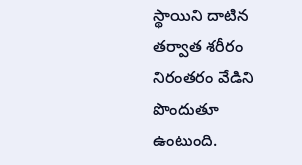స్థాయిని దాటిన తర్వాత శరీరం నిరంతరం వేడిని పొందుతూ ఉంటుంది.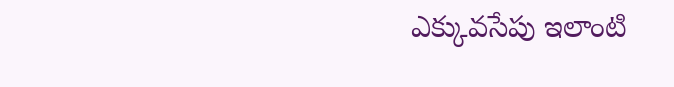ఎక్కువసేపు ఇలాంటి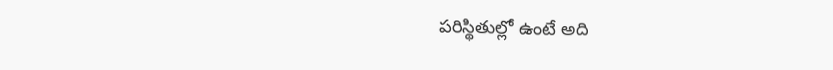పరిస్థితుల్లో ఉంటే అది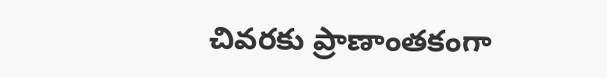చివరకు ప్రాణాంతకంగా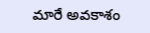మారే అవకాశం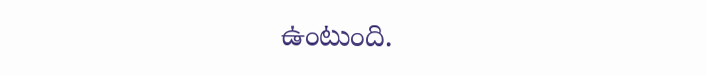ఉంటుంది.